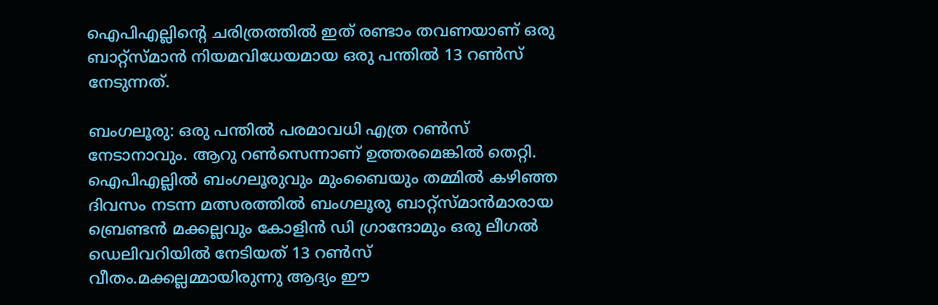ഐപിഎല്ലിന്റെ ചരിത്രത്തില്‍ ഇത് രണ്ടാം തവണയാണ് ഒരു ബാറ്റ്സ്മാന്‍ നിയമവിധേയമായ ഒരു പന്തില്‍ 13 റണ്‍സ് നേടുന്നത്.

ബംഗലൂരു: ഒരു പന്തില്‍ പരമാവധി എത്ര റണ്‍സ് നേടാനാവും. ആറു റണ്‍സെന്നാണ് ഉത്തരമെങ്കില്‍ തെറ്റി. ഐപിഎല്ലില്‍ ബംഗലൂരുവും മുംബൈയും തമ്മില്‍ കഴിഞ്ഞ ദിവസം നടന്ന മത്സരത്തില്‍ ബംഗലൂരു ബാറ്റ്സ്മാന്‍മാരായ ബ്രെണ്ടന്‍ മക്കല്ലവും കോളിന്‍ ഡി ഗ്രാന്ദോമും ഒരു ലീഗല്‍ ഡെലിവറിയില്‍ നേടിയത് 13 റണ്‍സ് വീതം.മക്കല്ലമ്മായിരുന്നു ആദ്യം ഈ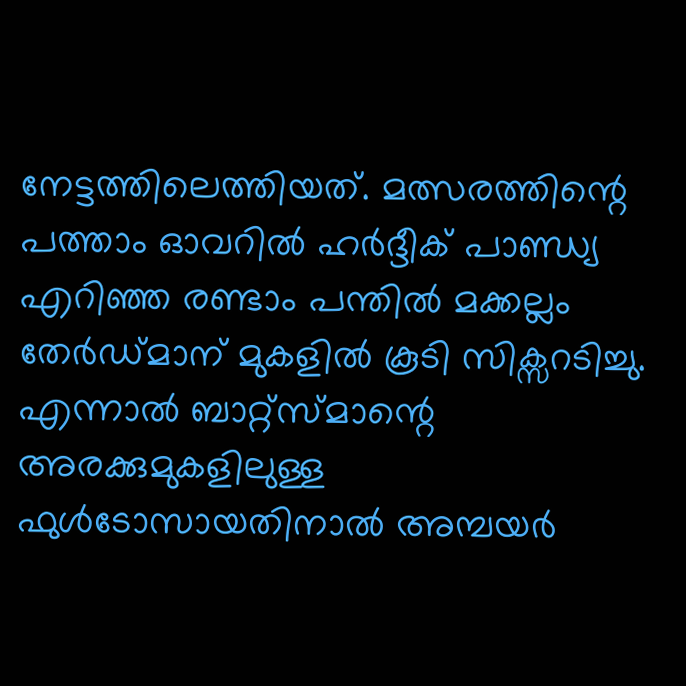നേട്ടത്തിലെത്തിയത്. മത്സരത്തിന്റെ പത്താം ഓവറില്‍ ഹര്‍ദ്ദീക് പാണ്ഡ്യ എറിഞ്ഞ രണ്ടാം പന്തില്‍ മക്കല്ലം തേര്‍ഡ്മാന് മുകളില്‍ കൂടി സിക്സറടിച്ചു. എന്നാല്‍ ബാറ്റ്സ്മാന്റെ അരക്കുമുകളിലുള്ള ഫുള്‍ടോസായതിനാല്‍ അമ്പയര്‍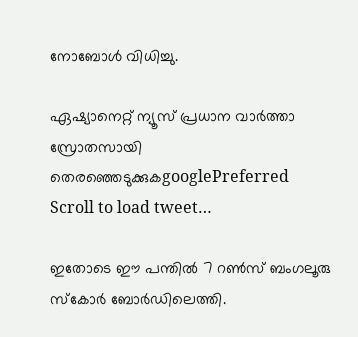നോബോള്‍ വിധിച്ചു.

ഏഷ്യാനെറ്റ് ന്യൂസ് പ്രധാന വാർത്താ സ്രോതസായി തെരഞ്ഞെടുക്കുകgooglePreferred
Scroll to load tweet…

ഇതോടെ ഈ പന്തില്‍ 7 റണ്‍സ് ബംഗലൂരു സ്കോര്‍ ബോര്‍ഡിലെത്തി.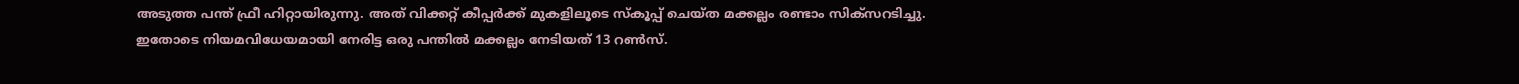അടുത്ത പന്ത് ഫ്രീ ഹിറ്റായിരുന്നു. അത് വിക്കറ്റ് കീപ്പര്‍ക്ക് മുകളിലൂടെ സ്കൂപ്പ് ചെയ്ത മക്കല്ലം രണ്ടാം സിക്സറടിച്ചു. ഇതോടെ നിയമവിധേയമായി നേരിട്ട ഒരു പന്തില്‍ മക്കല്ലം നേടിയത് 13 റണ്‍സ്.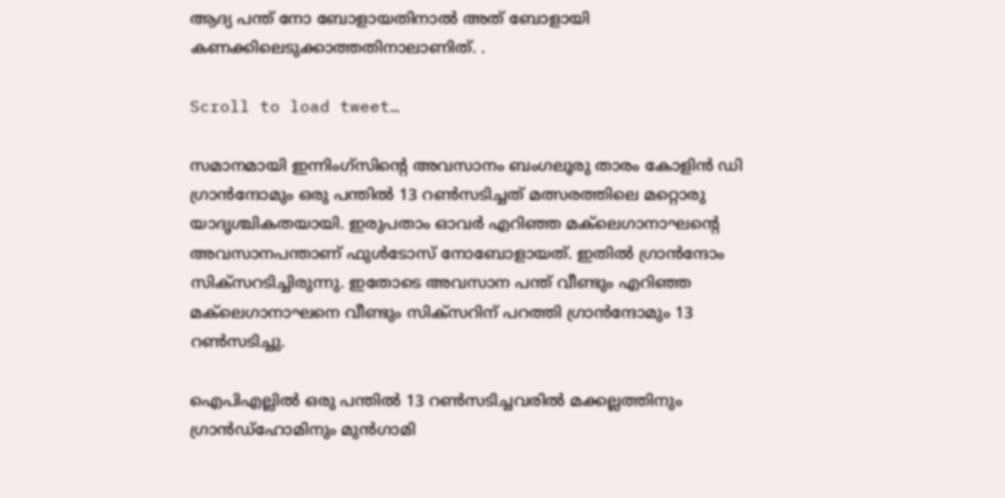ആദ്യ പന്ത് നോ ബോളായതിനാല്‍ അത് ബോളായി കണക്കിലെടുക്കാത്തതിനാലാണിത്. .

Scroll to load tweet…

സമാനമായി ഇന്നിംഗ്സിന്റെ അവസാനം ബംഗലൂരു താരം കോളിന്‍ ഡി ഗ്രാന്‍ന്ദോമും ഒരു പന്തില്‍ 13 റണ്‍സടിച്ചത് മത്സരത്തിലെ മറ്റൊരു യാദൃശ്ചികതയായി. ഇരുപതാം ഓവര്‍ എറിഞ്ഞ മക്‌ലെഗാനാഘന്റെ അവസാനപന്താണ് ഫുള്‍ടോസ് നോബോളായത്. ഇതില്‍ ഗ്രാന്‍ന്ദോം സിക്സറടിച്ചിരുന്നു. ഇതോടെ അവസാന പന്ത് വീണ്ടും എറിഞ്ഞ മക്‌ലെഗാനാഘനെ വീണ്ടും സിക്സറിന് പറത്തി ഗ്രാന്‍ന്ദോമും 13 റണ്‍സടിച്ചു.

ഐപിഎല്ലില്‍ ഒരു പന്തില്‍ 13 റണ്‍സടിച്ചവരില്‍ മക്കല്ലത്തിനും ഗ്രാന്‍ഡ്ഹോമിനും മുന്‍ഗാമി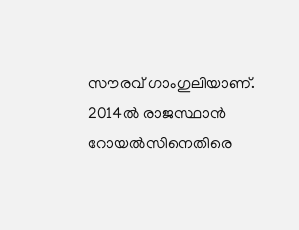സൗരവ് ഗാംഗുലിയാണ്. 2014ല്‍ രാജസ്ഥാന്‍ റോയല്‍സിനെതിരെ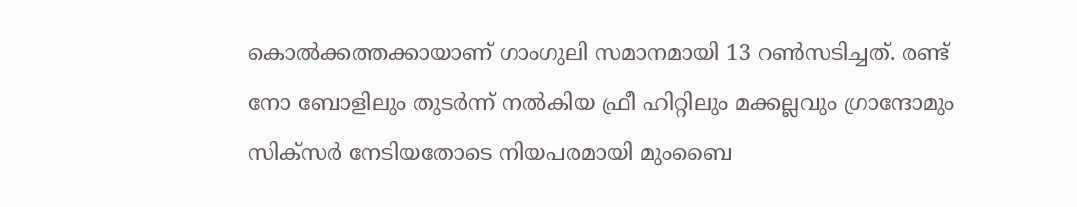കൊല്‍ക്കത്തക്കായാണ് ഗാംഗുലി സമാനമായി 13 റണ്‍സടിച്ചത്. രണ്ട് നോ ബോളിലും തുടര്‍ന്ന് നല്‍കിയ ഫ്രീ ഹിറ്റിലും മക്കല്ലവും ഗ്രാന്ദോമും സിക്സര്‍ നേടിയതോടെ നിയപരമായി മുംബൈ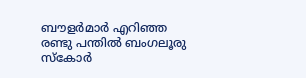ബൗളര്‍മാര്‍ എറിഞ്ഞ രണ്ടു പന്തില്‍ ബംഗലൂരു സ്കോര്‍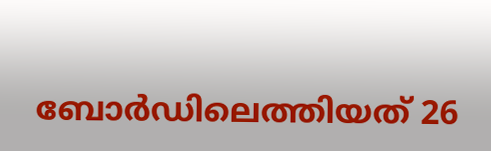ബോര്‍ഡിലെത്തിയത് 26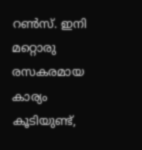റണ്‍സ്. ഇനി മറ്റൊരു രസകരമായ കാര്യം കൂടിയുണ്ട്,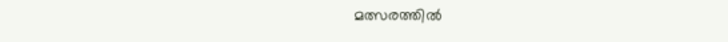മത്സരത്തില്‍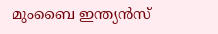മുംബൈ ഇന്ത്യന്‍സ്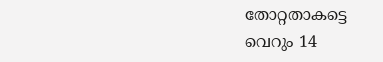തോറ്റതാകട്ടെ വെറും 14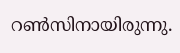റണ്‍സിനായിരുന്നു.